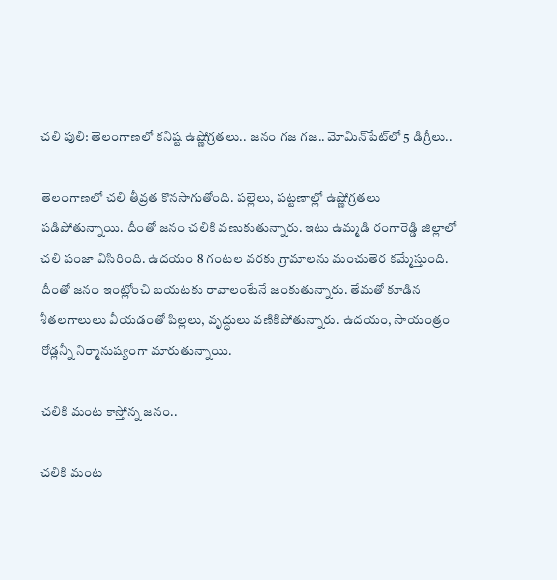చలి పులి: తెలంగాణలో కనిష్ట ఉష్ణోగ్రతలు.. జనం గజ గజ.. మోమిన్‌పేట్‌లో 5 డిగ్రీలు..

తెలంగాణలో చలి తీవ్రత కొనసాగుతోంది. పల్లెలు, పట్టణాల్లో ఉష్ణోగ్రతలు పడిపోతున్నాయి. దీంతో జనం చలికి వణుకుతున్నారు. ఇటు ఉమ్మడి రంగారెడ్డి జిల్లాలో చలి పంజా విసిరింది. ఉదయం 8 గంటల వరకు గ్రామాలను మంచుతెర కమ్మేస్తుంది. దీంతో జనం ఇంట్లోంచి బయటకు రావాలంటేనే జంకుతున్నారు. తేమతో కూడిన శీతలగాలులు వీయడంతో పిల్లలు, వృద్ధులు వణికిపోతున్నారు. ఉదయం, సాయంత్రం రోడ్లన్నీ నిర్మానుష్యంగా మారుతున్నాయి.

చలికి మంట కాస్తోన్న జనం..

చలికి మంట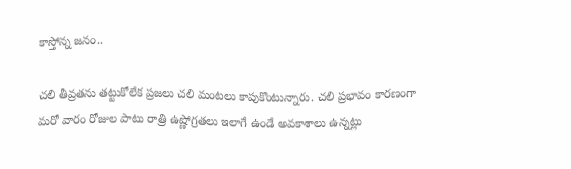కాస్తోన్న జనం..

చలి తీవ్రతను తట్టుకోలేక ప్రజలు చలి మంటలు కాపుకొంటున్నారు. చలి ప్రభావం కారణంగా మరో వారం రోజుల పాటు రాత్రి ఉష్ణోగ్రతలు ఇలాగే ఉండే అవకాశాలు ఉన్నట్లు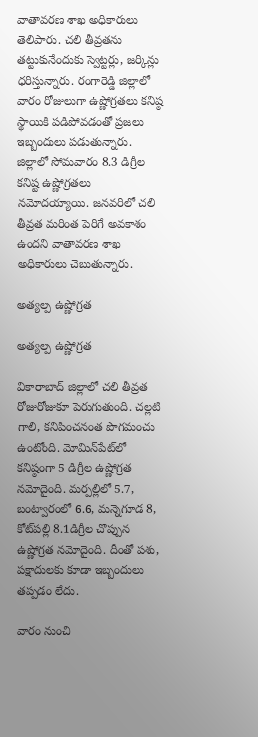వాతావరణ శాఖ అధికారులు తెలిపారు. చలి తీవ్రతను తట్టుకునేందుకు స్వెట్టర్లు, జర్కిన్లు ధరిస్తున్నారు. రంగారెడ్డి జిల్లాలో వారం రోజులుగా ఉష్ణోగ్రతలు కనిష్ఠ స్థాయికి పడిపోవడంతో ప్రజలు ఇబ్బందులు పడుతున్నారు. జిల్లాలో సోమవారం 8.3 డిగ్రీల కనిష్ట ఉష్ణోగ్రతలు నమోదయ్యాయి. జనవరిలో చలి తీవ్రత మరింత పెరిగే అవకాశం ఉందని వాతావరణ శాఖ అధికారులు చెబుతున్నారు.

అత్యల్ప ఉష్ణోగ్రత

అత్యల్ప ఉష్ణోగ్రత

వికారాబాద్‌ జిల్లాలో చలి తీవ్రత రోజురోజుకూ పెరుగుతుంది. చల్లటి గాలి, కనిపించనంత పొగమంచు ఉంటోంది. మోమిన్‌పేట్‌లో కనిష్ఠంగా 5 డిగ్రీల ఉష్ణోగ్రత నమోదైంది. మర్పల్లిలో 5.7, బంట్వారంలో 6.6, మన్నెగూడ 8, కోట్‌పల్లి 8.1డిగ్రీల చొప్పున ఉష్ణోగ్రత నమోదైంది. దీంతో పశు, పక్షాదులకు కూడా ఇబ్బందులు తప్పడం లేదు.

వారం నుంచి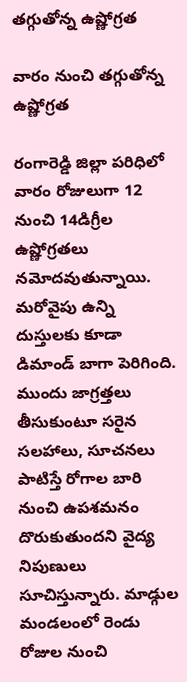తగ్గుతోన్న ఉష్ణోగ్రత

వారం నుంచి తగ్గుతోన్న ఉష్ణోగ్రత

రంగారెడ్డి జిల్లా పరిధిలో వారం రోజులుగా 12 నుంచి 14డిగ్రీల ఉష్ణోగ్రతలు నమోదవుతున్నాయి. మరోవైపు ఉన్ని దుస్తులకు కూడా డిమాండ్‌ బాగా పెరిగింది. ముందు జాగ్రత్తలు తీసుకుంటూ సరైన సలహాలు, సూచనలు పాటిస్తే రోగాల బారి నుంచి ఉపశమనం దొరుకుతుందని వైద్య నిపుణులు సూచిస్తున్నారు. మాడ్గుల మండలంలో రెండు రోజుల నుంచి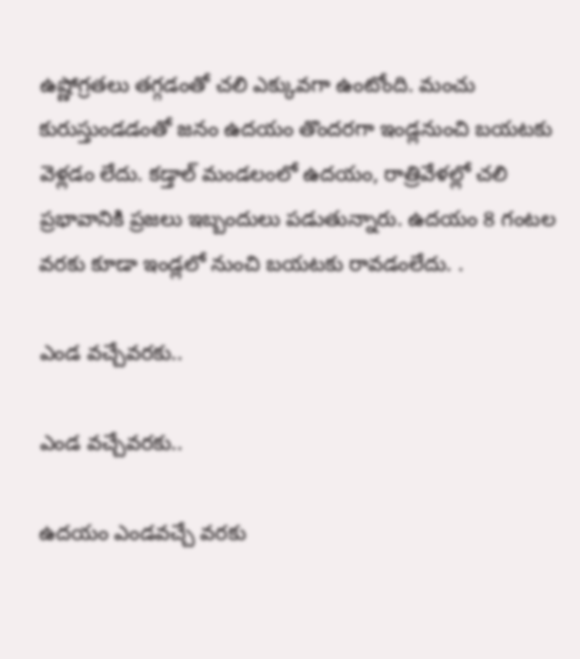ఉష్ణోగ్రతలు తగ్గడంతో చలి ఎక్కువగా ఉంటోంది. మంచు కురుస్తుండడంతో జనం ఉదయం తొందరగా ఇండ్లనుంచి బయటకు వెళ్లడం లేదు. కడ్తాల్‌ మండలంలో ఉదయం, రాత్రివేళల్లో చలి ప్రభావానికి ప్రజలు ఇబ్బందులు పడుతున్నారు. ఉదయం 8 గంటల వరకు కూడా ఇండ్లలో నుంచి బయటకు రావడంలేదు. .

ఎండ వచ్చేవరకు..

ఎండ వచ్చేవరకు..

ఉదయం ఎండవచ్చే వరకు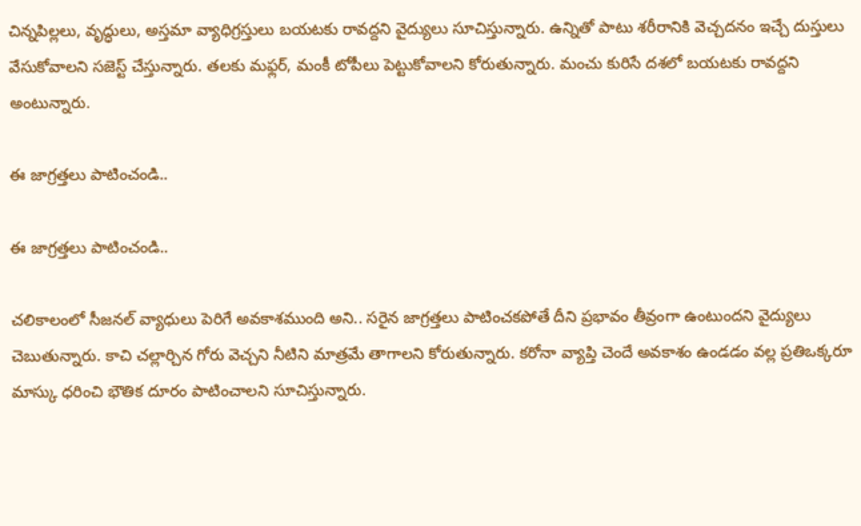చిన్నపిల్లలు, వృద్ధులు, అస్తమా వ్యాధిగ్రస్తులు బయటకు రావద్దని వైద్యులు సూచిస్తున్నారు. ఉన్నితో పాటు శరీరానికి వెచ్చదనం ఇచ్చే దుస్తులు వేసుకోవాలని సజెస్ట్ చేస్తున్నారు. తలకు మఫ్లర్‌, మంకీ టోపీలు పెట్టుకోవాలని కోరుతున్నారు. మంచు కురిసే దశలో బయటకు రావద్దని అంటున్నారు.

ఈ జాగ్రత్తలు పాటించండి..

ఈ జాగ్రత్తలు పాటించండి..

చలికాలంలో సీజనల్‌ వ్యాధులు పెరిగే అవకాశముంది అని.. సరైన జాగ్రత్తలు పాటించకపోతే దీని ప్రభావం తీవ్రంగా ఉంటుందని వైద్యులు చెబుతున్నారు. కాచి చల్లార్చిన గోరు వెచ్చని నీటిని మాత్రమే తాగాలని కోరుతున్నారు. కరోనా వ్యాప్తి చెందే అవకాశం ఉండడం వల్ల ప్రతిఒక్కరూ మాస్కు ధరించి భౌతిక దూరం పాటించాలని సూచిస్తున్నారు.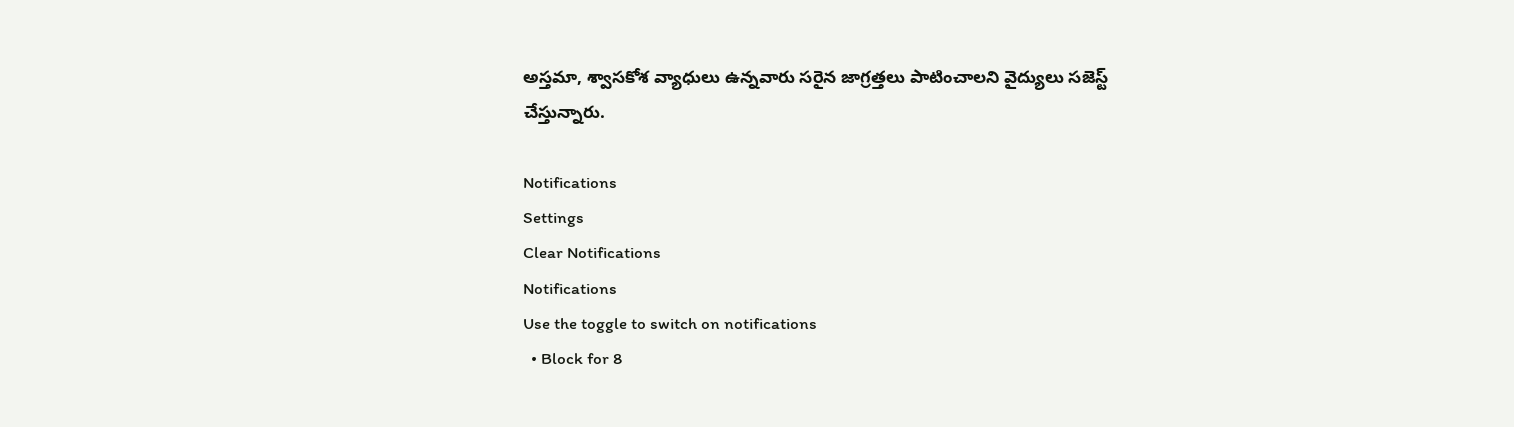అస్తమా, శ్వాసకోశ వ్యాధులు ఉన్నవారు సరైన జాగ్రత్తలు పాటించాలని వైద్యులు సజెస్ట్ చేస్తున్నారు.

Notifications
Settings
Clear Notifications
Notifications
Use the toggle to switch on notifications
  • Block for 8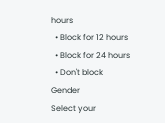hours
  • Block for 12 hours
  • Block for 24 hours
  • Don't block
Gender
Select your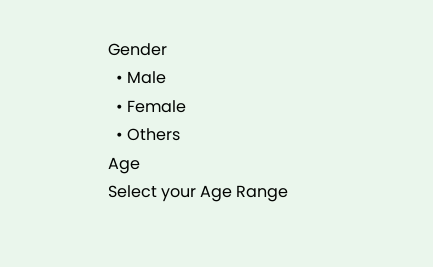Gender
  • Male
  • Female
  • Others
Age
Select your Age Range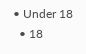• Under 18
  • 18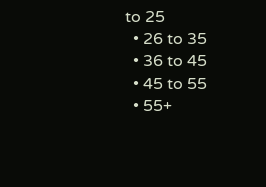to 25
  • 26 to 35
  • 36 to 45
  • 45 to 55
  • 55+